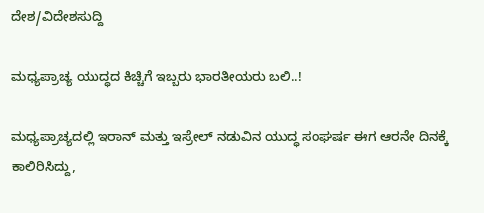ದೇಶ/ವಿದೇಶಸುದ್ದಿ

ಮಧ್ಯಪ್ರಾಚ್ಯ ಯುದ್ಧದ ಕಿಚ್ಚಿಗೆ ಇಬ್ಬರು ಭಾರತೀಯರು ಬಲಿ..!

ಮಧ್ಯಪ್ರಾಚ್ಯದಲ್ಲಿ ಇರಾನ್ ಮತ್ತು ಇಸ್ರೇಲ್ ನಡುವಿನ ಯುದ್ಧ ಸಂಘರ್ಷ ಈಗ ಆರನೇ ದಿನಕ್ಕೆ ಕಾಲಿರಿಸಿದ್ದು,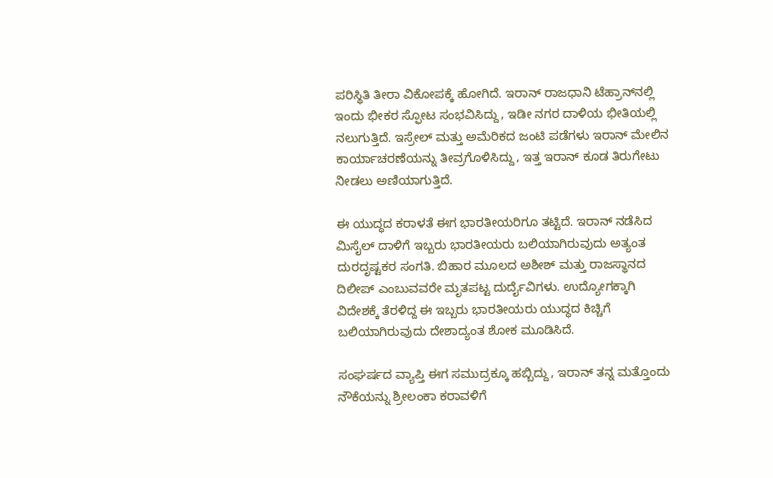ಪರಿಸ್ಥಿತಿ ತೀರಾ ವಿಕೋಪಕ್ಕೆ ಹೋಗಿದೆ. ಇರಾನ್ ರಾಜಧಾನಿ ಟೆಹ್ರಾನ್‌ನಲ್ಲಿ ಇಂದು ಭೀಕರ ಸ್ಫೋಟ ಸಂಭವಿಸಿದ್ದು, ಇಡೀ ನಗರ ದಾಳಿಯ ಭೀತಿಯಲ್ಲಿ ನಲುಗುತ್ತಿದೆ. ಇಸ್ರೇಲ್ ಮತ್ತು ಅಮೆರಿಕದ ಜಂಟಿ ಪಡೆಗಳು ಇರಾನ್ ಮೇಲಿನ ಕಾರ್ಯಾಚರಣೆಯನ್ನು ತೀವ್ರಗೊಳಿಸಿದ್ದು, ಇತ್ತ ಇರಾನ್ ಕೂಡ ತಿರುಗೇಟು ನೀಡಲು ಅಣಿಯಾಗುತ್ತಿದೆ.

ಈ ಯುದ್ಧದ ಕರಾಳತೆ ಈಗ ಭಾರತೀಯರಿಗೂ ತಟ್ಟಿದೆ. ಇರಾನ್ ನಡೆಸಿದ ಮಿಸೈಲ್ ದಾಳಿಗೆ ಇಬ್ಬರು ಭಾರತೀಯರು ಬಲಿಯಾಗಿರುವುದು ಅತ್ಯಂತ ದುರದೃಷ್ಟಕರ ಸಂಗತಿ. ಬಿಹಾರ ಮೂಲದ ಅಶೀಶ್ ಮತ್ತು ರಾಜಸ್ಥಾನದ ದಿಲೀಪ್ ಎಂಬುವವರೇ ಮೃತಪಟ್ಟ ದುರ್ದೈವಿಗಳು. ಉದ್ಯೋಗಕ್ಕಾಗಿ ವಿದೇಶಕ್ಕೆ ತೆರಳಿದ್ದ ಈ ಇಬ್ಬರು ಭಾರತೀಯರು ಯುದ್ಧದ ಕಿಚ್ಚಿಗೆ ಬಲಿಯಾಗಿರುವುದು ದೇಶಾದ್ಯಂತ ಶೋಕ ಮೂಡಿಸಿದೆ.

ಸಂಘರ್ಷದ ವ್ಯಾಪ್ತಿ ಈಗ ಸಮುದ್ರಕ್ಕೂ ಹಬ್ಬಿದ್ದು, ಇರಾನ್ ತನ್ನ ಮತ್ತೊಂದು ನೌಕೆಯನ್ನು ಶ್ರೀಲಂಕಾ ಕರಾವಳಿಗೆ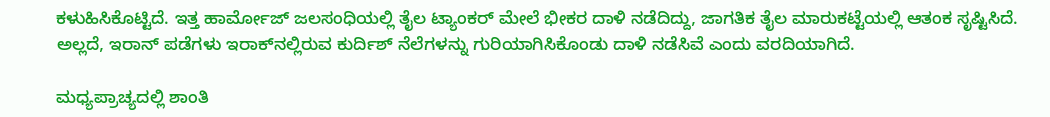ಕಳುಹಿಸಿಕೊಟ್ಟಿದೆ. ಇತ್ತ ಹಾರ್ಮೋಜ್ ಜಲಸಂಧಿಯಲ್ಲಿ ತೈಲ ಟ್ಯಾಂಕರ್ ಮೇಲೆ ಭೀಕರ ದಾಳಿ ನಡೆದಿದ್ದು, ಜಾಗತಿಕ ತೈಲ ಮಾರುಕಟ್ಟೆಯಲ್ಲಿ ಆತಂಕ ಸೃಷ್ಟಿಸಿದೆ. ಅಲ್ಲದೆ, ಇರಾನ್ ಪಡೆಗಳು ಇರಾಕ್‌ನಲ್ಲಿರುವ ಕುರ್ದಿಶ್ ನೆಲೆಗಳನ್ನು ಗುರಿಯಾಗಿಸಿಕೊಂಡು ದಾಳಿ ನಡೆಸಿವೆ ಎಂದು ವರದಿಯಾಗಿದೆ.

ಮಧ್ಯಪ್ರಾಚ್ಯದಲ್ಲಿ ಶಾಂತಿ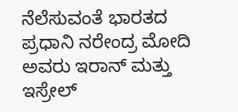ನೆಲೆಸುವಂತೆ ಭಾರತದ ಪ್ರಧಾನಿ ನರೇಂದ್ರ ಮೋದಿ ಅವರು ಇರಾನ್ ಮತ್ತು ಇಸ್ರೇಲ್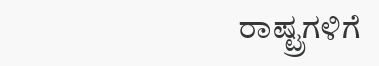ರಾಷ್ಟ್ರಗಳಿಗೆ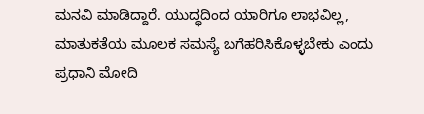ಮನವಿ ಮಾಡಿದ್ದಾರೆ. ಯುದ್ಧದಿಂದ ಯಾರಿಗೂ ಲಾಭವಿಲ್ಲ, ಮಾತುಕತೆಯ ಮೂಲಕ ಸಮಸ್ಯೆ ಬಗೆಹರಿಸಿಕೊಳ್ಳಬೇಕು ಎಂದು ಪ್ರಧಾನಿ ಮೋದಿ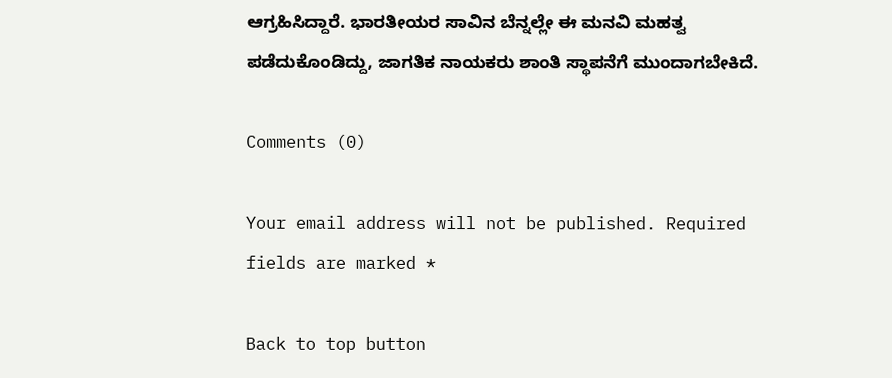ಆಗ್ರಹಿಸಿದ್ದಾರೆ. ಭಾರತೀಯರ ಸಾವಿನ ಬೆನ್ನಲ್ಲೇ ಈ ಮನವಿ ಮಹತ್ವ ಪಡೆದುಕೊಂಡಿದ್ದು, ಜಾಗತಿಕ ನಾಯಕರು ಶಾಂತಿ ಸ್ಥಾಪನೆಗೆ ಮುಂದಾಗಬೇಕಿದೆ.

Comments (0)

Your email address will not be published. Required fields are marked *

Back to top button